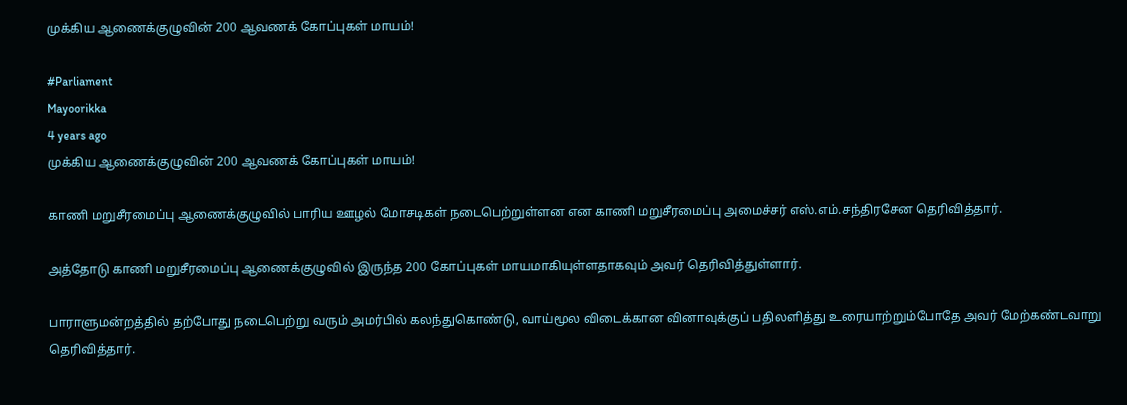முக்கிய ஆணைக்குழுவின் 200 ஆவணக் கோப்புகள் மாயம்!

#Parliament
Mayoorikka
4 years ago
முக்கிய ஆணைக்குழுவின் 200 ஆவணக் கோப்புகள் மாயம்!

காணி மறுசீரமைப்பு ஆணைக்குழுவில் பாரிய ஊழல் மோசடிகள் நடைபெற்றுள்ளன என காணி மறுசீரமைப்பு அமைச்சர் எஸ்.எம்.சந்திரசேன தெரிவித்தார்.

அத்தோடு காணி மறுசீரமைப்பு ஆணைக்குழுவில் இருந்த 200 கோப்புகள் மாயமாகியுள்ளதாகவும் அவர் தெரிவித்துள்ளார்.

பாராளுமன்றத்தில் தற்போது நடைபெற்று வரும் அமர்பில் கலந்துகொண்டு, வாய்மூல விடைக்கான வினாவுக்குப் பதிலளித்து உரையாற்றும்போதே அவர் மேற்கண்டவாறு தெரிவித்தார்.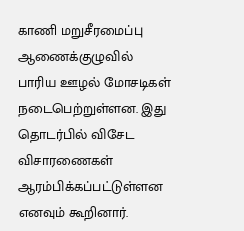காணி மறுசீரமைப்பு ஆணைக்குழுவில் பாரிய ஊழல் மோசடிகள் நடைபெற்றுள்ளன. இது தொடர்பில் விசேட விசாரணைகள் ஆரம்பிக்கப்பட்டுள்ளன எனவும் கூறினார்.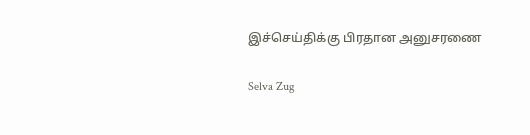இச்செய்திக்கு பிரதான அனுசரணை

Selva Zug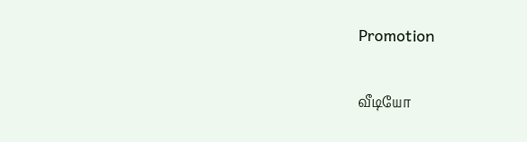Promotion

வீடியோ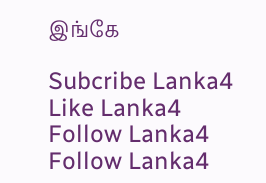இங்கே

Subcribe Lanka4
Like Lanka4
Follow Lanka4
Follow Lanka4